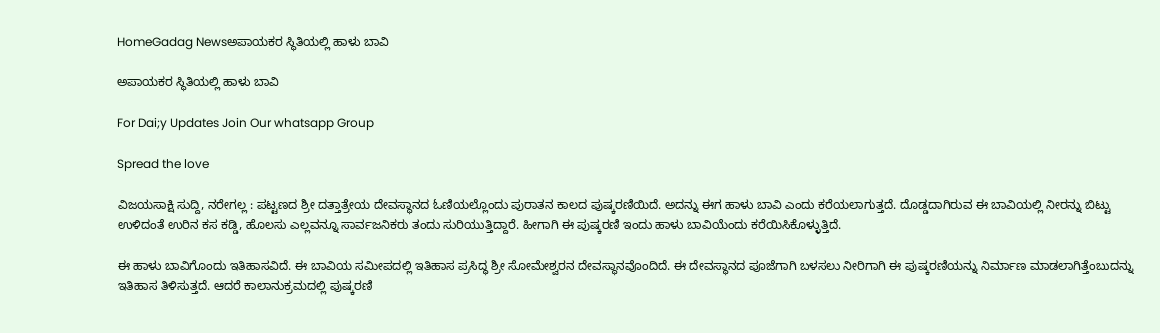HomeGadag Newsಅಪಾಯಕರ ಸ್ಥಿತಿಯಲ್ಲಿ ಹಾಳು ಬಾವಿ

ಅಪಾಯಕರ ಸ್ಥಿತಿಯಲ್ಲಿ ಹಾಳು ಬಾವಿ

For Dai;y Updates Join Our whatsapp Group

Spread the love

ವಿಜಯಸಾಕ್ಷಿ ಸುದ್ದಿ, ನರೇಗಲ್ಲ : ಪಟ್ಟಣದ ಶ್ರೀ ದತ್ತಾತ್ರೇಯ ದೇವಸ್ಥಾನದ ಓಣಿಯಲ್ಲೊಂದು ಪುರಾತನ ಕಾಲದ ಪುಷ್ಕರಣಿಯಿದೆ. ಅದನ್ನು ಈಗ ಹಾಳು ಬಾವಿ ಎಂದು ಕರೆಯಲಾಗುತ್ತದೆ. ದೊಡ್ಡದಾಗಿರುವ ಈ ಬಾವಿಯಲ್ಲಿ ನೀರನ್ನು ಬಿಟ್ಟು ಉಳಿದಂತೆ ಉರಿನ ಕಸ ಕಡ್ಡಿ, ಹೊಲಸು ಎಲ್ಲವನ್ನೂ ಸಾರ್ವಜನಿಕರು ತಂದು ಸುರಿಯುತ್ತಿದ್ದಾರೆ. ಹೀಗಾಗಿ ಈ ಪುಷ್ಕರಣಿ ಇಂದು ಹಾಳು ಬಾವಿಯೆಂದು ಕರೆಯಿಸಿಕೊಳ್ಳುತ್ತಿದೆ.

ಈ ಹಾಳು ಬಾವಿಗೊಂದು ಇತಿಹಾಸವಿದೆ. ಈ ಬಾವಿಯ ಸಮೀಪದಲ್ಲಿ ಇತಿಹಾಸ ಪ್ರಸಿದ್ಧ ಶ್ರೀ ಸೋಮೇಶ್ವರನ ದೇವಸ್ಥಾನವೊಂದಿದೆ. ಈ ದೇವಸ್ಥಾನದ ಪೂಜೆಗಾಗಿ ಬಳಸಲು ನೀರಿಗಾಗಿ ಈ ಪುಷ್ಕರಣಿಯನ್ನು ನಿರ್ಮಾಣ ಮಾಡಲಾಗಿತ್ತೆಂಬುದನ್ನು ಇತಿಹಾಸ ತಿಳಿಸುತ್ತದೆ. ಆದರೆ ಕಾಲಾನುಕ್ರಮದಲ್ಲಿ ಪುಷ್ಕರಣಿ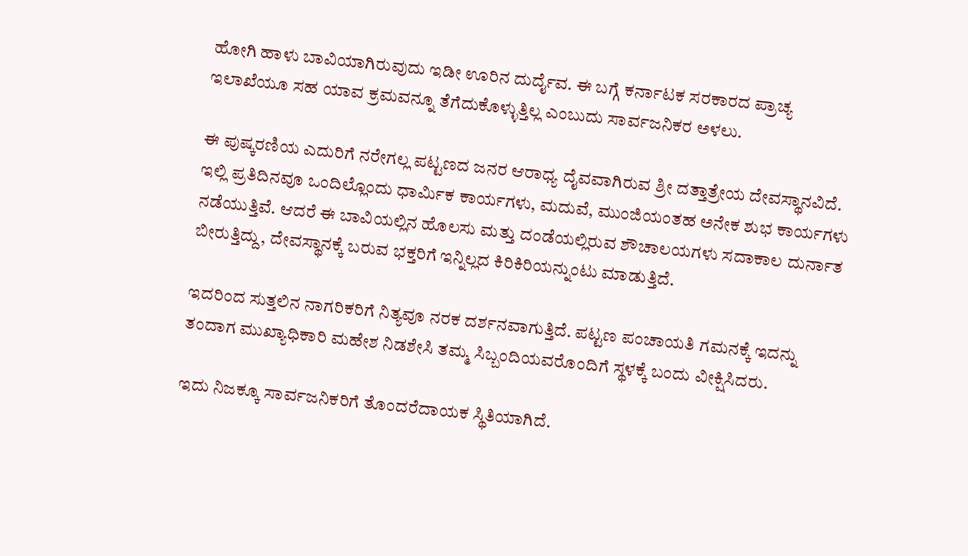ಹೋಗಿ ಹಾಳು ಬಾವಿಯಾಗಿರುವುದು ಇಡೀ ಊರಿನ ದುರ್ದೈವ. ಈ ಬಗ್ಗೆ ಕರ್ನಾಟಕ ಸರಕಾರದ ಪ್ರಾಚ್ಯ ಇಲಾಖೆಯೂ ಸಹ ಯಾವ ಕ್ರಮವನ್ನೂ ತೆಗೆದುಕೊಳ್ಳುತ್ತಿಲ್ಲ ಎಂಬುದು ಸಾರ್ವಜನಿಕರ ಅಳಲು.

ಈ ಪುಷ್ಕರಣಿಯ ಎದುರಿಗೆ ನರೇಗಲ್ಲ ಪಟ್ಟಣದ ಜನರ ಆರಾಧ್ಯ ದೈವವಾಗಿರುವ ಶ್ರೀ ದತ್ತಾತ್ರೇಯ ದೇವಸ್ಥಾನವಿದೆ. ಇಲ್ಲಿ ಪ್ರತಿದಿನವೂ ಒಂದಿಲ್ಲೊಂದು ಧಾರ್ಮಿಕ ಕಾರ್ಯಗಳು, ಮದುವೆ, ಮುಂಜಿಯಂತಹ ಅನೇಕ ಶುಭ ಕಾರ್ಯಗಳು ನಡೆಯುತ್ತಿವೆ. ಆದರೆ ಈ ಬಾವಿಯಲ್ಲಿನ ಹೊಲಸು ಮತ್ತು ದಂಡೆಯಲ್ಲಿರುವ ಶೌಚಾಲಯಗಳು ಸದಾಕಾಲ ದುರ್ನಾತ ಬೀರುತ್ತಿದ್ದು, ದೇವಸ್ಥಾನಕ್ಕೆ ಬರುವ ಭಕ್ತರಿಗೆ ಇನ್ನಿಲ್ಲದ ಕಿರಿಕಿರಿಯನ್ನುಂಟು ಮಾಡುತ್ತಿದೆ.

ಇದರಿಂದ ಸುತ್ತಲಿನ ನಾಗರಿಕರಿಗೆ ನಿತ್ಯವೂ ನರಕ ದರ್ಶನವಾಗುತ್ತಿದೆ. ಪಟ್ಟಣ ಪಂಚಾಯತಿ ಗಮನಕ್ಕೆ ಇದನ್ನು ತಂದಾಗ ಮುಖ್ಯಾಧಿಕಾರಿ ಮಹೇಶ ನಿಡಶೇಸಿ ತಮ್ಮ ಸಿಬ್ಬಂದಿಯವರೊಂದಿಗೆ ಸ್ಥಳಕ್ಕೆ ಬಂದು ವೀಕ್ಷಿಸಿದರು.

ಇದು ನಿಜಕ್ಕೂ ಸಾರ್ವಜನಿಕರಿಗೆ ತೊಂದರೆದಾಯಕ ಸ್ಥಿತಿಯಾಗಿದೆ.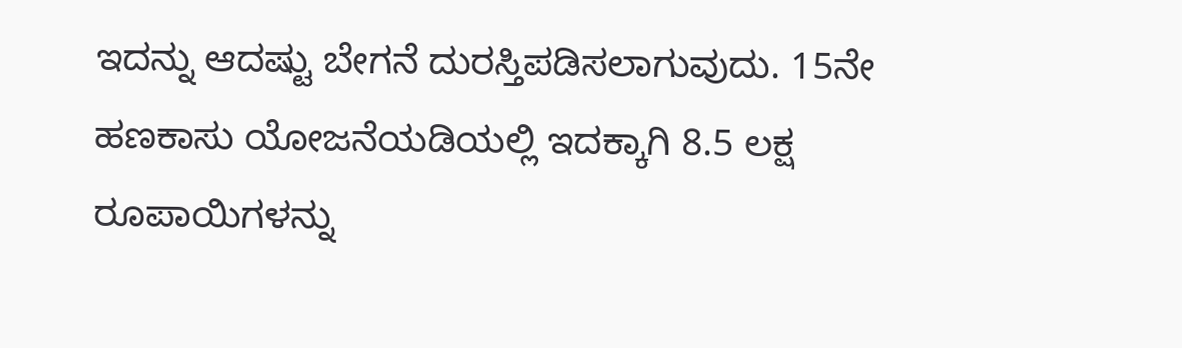ಇದನ್ನು ಆದಷ್ಟು ಬೇಗನೆ ದುರಸ್ತಿಪಡಿಸಲಾಗುವುದು. 15ನೇ ಹಣಕಾಸು ಯೋಜನೆಯಡಿಯಲ್ಲಿ ಇದಕ್ಕಾಗಿ 8.5 ಲಕ್ಷ ರೂಪಾಯಿಗಳನ್ನು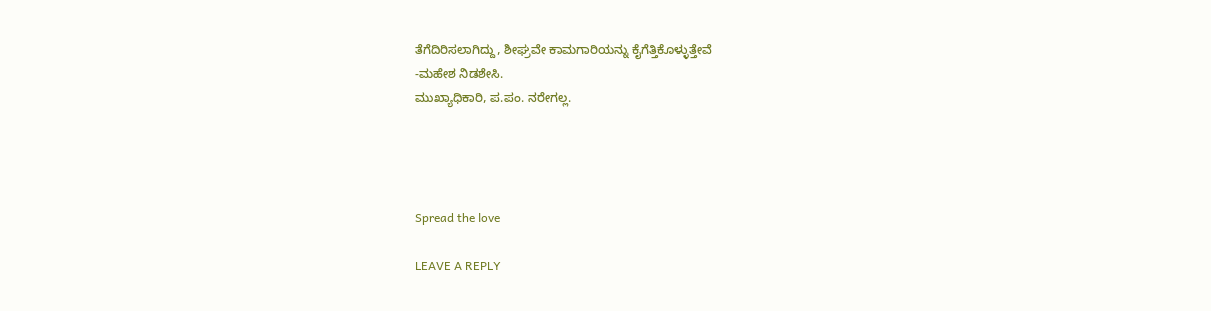ತೆಗೆದಿರಿಸಲಾಗಿದ್ದು, ಶೀಘ್ರವೇ ಕಾಮಗಾರಿಯನ್ನು ಕೈಗೆತ್ತಿಕೊಳ್ಳುತ್ತೇವೆ
-ಮಹೇಶ ನಿಡಶೇಸಿ.
ಮುಖ್ಯಾಧಿಕಾರಿ, ಪ.ಪಂ. ನರೇಗಲ್ಲ.




Spread the love

LEAVE A REPLY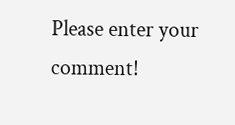Please enter your comment!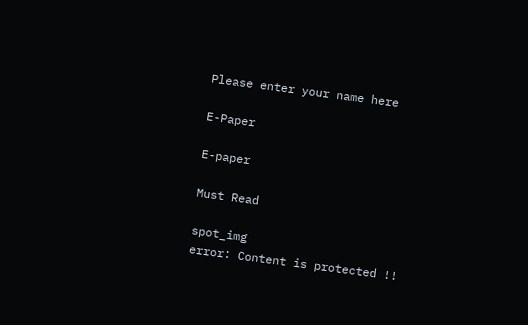Please enter your name here

E-Paper

E-paper

Must Read

spot_img
error: Content is protected !!